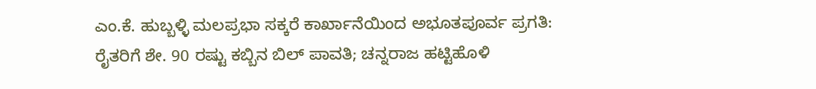ಎಂ.ಕೆ. ಹುಬ್ಬಳ್ಳಿ ಮಲಪ್ರಭಾ ಸಕ್ಕರೆ ಕಾರ್ಖಾನೆಯಿಂದ ಅಭೂತಪೂರ್ವ ಪ್ರಗತಿ: ರೈತರಿಗೆ ಶೇ. 90 ರಷ್ಟು ಕಬ್ಬಿನ ಬಿಲ್ ಪಾವತಿ; ಚನ್ನರಾಜ ಹಟ್ಟಿಹೊಳಿ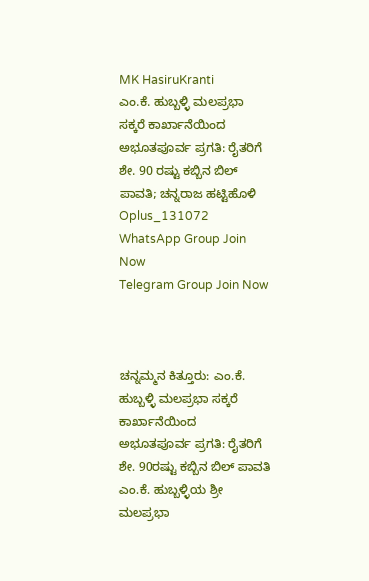MK HasiruKranti
ಎಂ.ಕೆ. ಹುಬ್ಬಳ್ಳಿ ಮಲಪ್ರಭಾ ಸಕ್ಕರೆ ಕಾರ್ಖಾನೆಯಿಂದ ಅಭೂತಪೂರ್ವ ಪ್ರಗತಿ: ರೈತರಿಗೆ ಶೇ. 90 ರಷ್ಟು ಕಬ್ಬಿನ ಬಿಲ್ ಪಾವತಿ; ಚನ್ನರಾಜ ಹಟ್ಟಿಹೊಳಿ
Oplus_131072
WhatsApp Group Join Now
Telegram Group Join Now



ಚನ್ನಮ್ಮನ ಕಿತ್ತೂರು: ಎಂ.ಕೆ. ಹುಬ್ಬಳ್ಳಿ ಮಲಪ್ರಭಾ ಸಕ್ಕರೆ ಕಾರ್ಖಾನೆಯಿಂದ ಅಭೂತಪೂರ್ವ ಪ್ರಗತಿ: ರೈತರಿಗೆ ಶೇ. 90ರಷ್ಟು ಕಬ್ಬಿನ ಬಿಲ್ ಪಾವತಿ ಎಂ.ಕೆ. ಹುಬ್ಬಳ್ಳಿಯ ಶ್ರೀ ಮಲಪ್ರಭಾ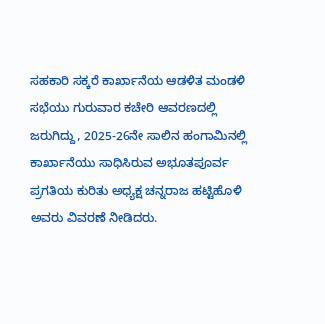ಸಹಕಾರಿ ಸಕ್ಕರೆ ಕಾರ್ಖಾನೆಯ ಆಡಳಿತ ಮಂಡಳಿ ಸಭೆಯು ಗುರುವಾರ ಕಚೇರಿ ಆವರಣದಲ್ಲಿ ಜರುಗಿದ್ದು, 2025-26ನೇ ಸಾಲಿನ ಹಂಗಾಮಿನಲ್ಲಿ ಕಾರ್ಖಾನೆಯು ಸಾಧಿಸಿರುವ ಅಭೂತಪೂರ್ವ ಪ್ರಗತಿಯ ಕುರಿತು ಅಧ್ಯಕ್ಷ ಚನ್ನರಾಜ ಹಟ್ಟಿಹೊಳಿ ಅವರು ವಿವರಣೆ ನೀಡಿದರು.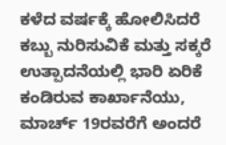ಕಳೆದ ವರ್ಷಕ್ಕೆ ಹೋಲಿಸಿದರೆ ಕಬ್ಬು ನುರಿಸುವಿಕೆ ಮತ್ತು ಸಕ್ಕರೆ ಉತ್ಪಾದನೆಯಲ್ಲಿ ಭಾರಿ ಏರಿಕೆ ಕಂಡಿರುವ ಕಾರ್ಖಾನೆಯು, ಮಾರ್ಚ್ 19ರವರೆಗೆ ಅಂದರೆ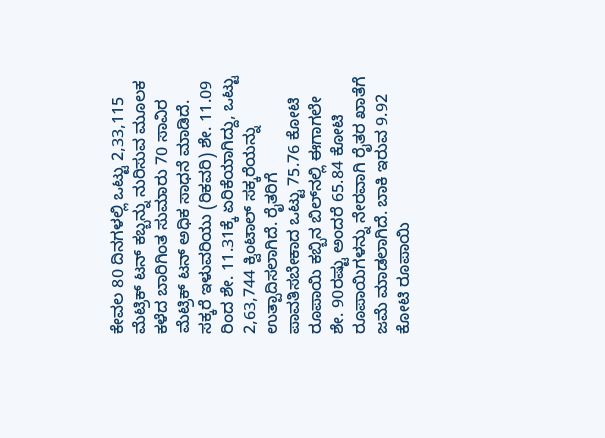ಕೇವಲ 80 ದಿನಗಳಲ್ಲಿ ಒಟ್ಟು 2,33,115 ಮೆಟ್ರಿಕ್ ಟನ್ ಕಬ್ಬನ್ನು ನುರಿಸುವ ಮೂಲಕ ಕಳೆದ ಬಾರಿಗಿಂತ ಸುಮಾರು 70 ಸಾವಿರ ಮೆಟ್ರಿಕ್ ಟನ್ ಅಧಿಕ ಸಾಧನೆ ಮಾಡಿದೆ. ಸಕ್ಕರೆ ಇಳುವರಿಯು (ರಿಕವರಿ) ಶೇ. 11.09 ರಿಂದ ಶೇ. 11.31ಕ್ಕೆ ಏರಿಕೆಯಾಗಿದ್ದು, ಒಟ್ಟು 2,63,744 ಕ್ವಿಂಟಾಲ್ ಸಕ್ಕರೆಯನ್ನು ಉತ್ಪಾದಿಸಲಾಗಿದೆ. ರೈತರಿಗೆ ಪಾವತಿಸಬೇಕಾದ ಒಟ್ಟು 75.76 ಕೋಟಿ ರೂಪಾಯಿ ಕಬ್ಬಿನ ಬಿಲ್‌ನಲ್ಲಿ ಈಗಾಗಲೇ ಶೇ. 90ರಷ್ಟು ಅಂದರೆ 65.84 ಕೋಟಿ ರೂಪಾಯಿಗಳನ್ನು ನೇರವಾಗಿ ರೈತರ ಖಾತೆಗೆ ಜಮೆ ಮಾಡಲಾಗಿದೆ. ಬಾಕಿ ಇರುವ 9.92 ಕೋಟಿ ರೂಪಾಯಿ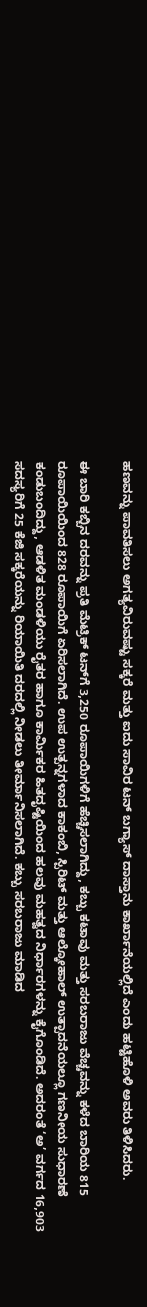ಹಣವನ್ನು ಪಾವತಿಸಲು ಅಗತ್ಯವಿರುವಷ್ಟು ಸಕ್ಕರೆ ಮತ್ತು ಐದು ಸಾವಿರ ಟನ್ ಬಗ್ಯಾಸ್ ದಾಸ್ತಾನು ಕಾರ್ಖಾನೆಯಲ್ಲಿದೆ ಎಂದು ಹಟ್ಟಿಹೊಳಿ ಅವರು ತಿಳಿಸಿದರು.

ಈ ಬಾರಿ ಕಬ್ಬಿನ ದರವನ್ನು ಪ್ರತಿ ಮೆಟ್ರಿಕ್ ಟನ್‌ಗೆ 3,250 ರೂಪಾಯಿಗಳಿಗೆ ಹೆಚ್ಚಿಸಲಾಗಿದ್ದು, ಕಬ್ಬು ಕಟಾವು ಮತ್ತು ಸರಬರಾಜು ವೆಚ್ಚವನ್ನು ಕಳೆದ ಬಾರಿಯ 815 ರೂಪಾಯಿಯಿಂದ 828 ರೂಪಾಯಿಗೆ ಏರಿಸಲಾಗಿದೆ. ಉಪ ಉತ್ಪನ್ನಗಳಾದ ಕಾಕಂಬಿ, ಸ್ಪಿರಿಟ್ ಮತ್ತು ಆಲ್ಕೋಹಾಲ್ ಉತ್ಪಾದನೆಯಲ್ಲೂ ಗಣನೀಯ ಸುಧಾರಣೆ ಕಂಡುಬಂದಿದ್ದು, ಆಡಳಿತ ಮಂಡಳಿಯು ರೈತರ ಹಾಗೂ ಕಾರ್ಮಿಕರ ಹಿತದೃಷ್ಟಿಯಿಂದ ಹಲವು ಮಹತ್ವದ ನಿರ್ಧಾರಗಳನ್ನು ಕೈಗೊಂಡಿದೆ. ಅದರಂತೆ ‘ಅ’ ವರ್ಗದ 16,903 ಸದಸ್ಯರಿಗೆ 25 ಕೆಜಿ ಸಕ್ಕರೆಯನ್ನು ರಿಯಾಯಿತಿ ದರದಲ್ಲಿ ನೀಡಲು ತೀರ್ಮಾನಿಸಲಾಗಿದೆ. ಕಬ್ಬು ಸರಬರಾಜು ಮಾಡಿದ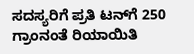ಸದಸ್ಯರಿಗೆ ಪ್ರತಿ ಟನ್‌ಗೆ 250 ಗ್ರಾಂನಂತೆ ರಿಯಾಯಿತಿ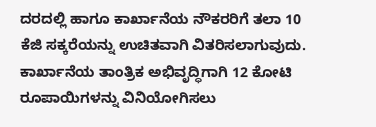ದರದಲ್ಲಿ ಹಾಗೂ ಕಾರ್ಖಾನೆಯ ನೌಕರರಿಗೆ ತಲಾ 10 ಕೆಜಿ ಸಕ್ಕರೆಯನ್ನು ಉಚಿತವಾಗಿ ವಿತರಿಸಲಾಗುವುದು. ಕಾರ್ಖಾನೆಯ ತಾಂತ್ರಿಕ ಅಭಿವೃದ್ಧಿಗಾಗಿ 12 ಕೋಟಿ ರೂಪಾಯಿಗಳನ್ನು ವಿನಿಯೋಗಿಸಲು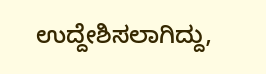ಉದ್ದೇಶಿಸಲಾಗಿದ್ದು,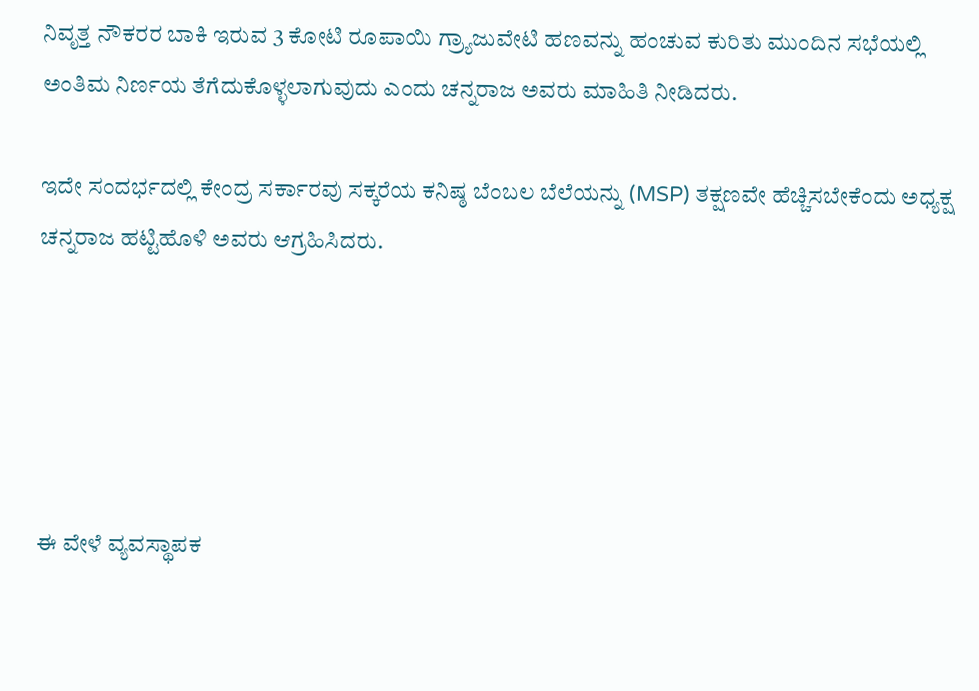ನಿವೃತ್ತ ನೌಕರರ ಬಾಕಿ ಇರುವ 3 ಕೋಟಿ ರೂಪಾಯಿ ಗ್ರ್ಯಾಜುವೇಟಿ ಹಣವನ್ನು ಹಂಚುವ ಕುರಿತು ಮುಂದಿನ ಸಭೆಯಲ್ಲಿ ಅಂತಿಮ ನಿರ್ಣಯ ತೆಗೆದುಕೊಳ್ಳಲಾಗುವುದು ಎಂದು ಚನ್ನರಾಜ ಅವರು ಮಾಹಿತಿ ನೀಡಿದರು.

ಇದೇ ಸಂದರ್ಭದಲ್ಲಿ ಕೇಂದ್ರ ಸರ್ಕಾರವು ಸಕ್ಕರೆಯ ಕನಿಷ್ಠ ಬೆಂಬಲ ಬೆಲೆಯನ್ನು (MSP) ತಕ್ಷಣವೇ ಹೆಚ್ಚಿಸಬೇಕೆಂದು ಅಧ್ಯಕ್ಷ ಚನ್ನರಾಜ ಹಟ್ಟಿಹೊಳಿ ಅವರು ಆಗ್ರಹಿಸಿದರು.





ಈ ವೇಳೆ ವ್ಯವಸ್ಥಾಪಕ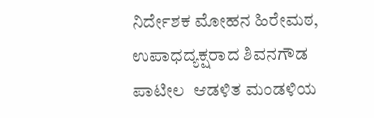ನಿರ್ದೇಶಕ ಮೋಹನ ಹಿರೇಮಠ, ಉಪಾಧದ್ಯಕ್ಷರಾದ ಶಿವನಗೌಡ ಪಾಟೀಲ  ಆಡಳಿತ ಮಂಡಳಿಯ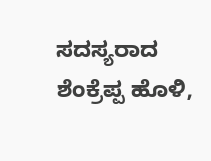ಸದಸ್ಯರಾದ ಶೆಂಕ್ರೆಪ್ಪ ಹೊಳಿ,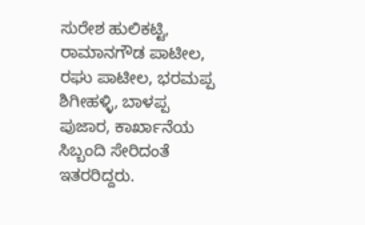ಸುರೇಶ ಹುಲಿಕಟ್ಟಿ, ರಾಮಾನಗೌಡ ಪಾಟೀಲ, ರಘು ಪಾಟೀಲ, ಭರಮಪ್ಪ ಶಿಗೀಹಳ್ಳಿ, ಬಾಳಪ್ಪ ಪುಜಾರ, ಕಾರ್ಖಾನೆಯ ಸಿಬ್ಬಂದಿ ಸೇರಿದಂತೆ ಇತರರಿದ್ದರು.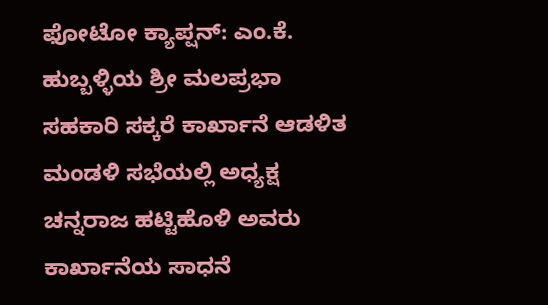ಫೋಟೋ ಕ್ಯಾಪ್ಷನ್: ಎಂ.ಕೆ. ಹುಬ್ಬಳ್ಳಿಯ ಶ್ರೀ ಮಲಪ್ರಭಾ ಸಹಕಾರಿ ಸಕ್ಕರೆ ಕಾರ್ಖಾನೆ ಆಡಳಿತ ಮಂಡಳಿ ಸಭೆಯಲ್ಲಿ ಅಧ್ಯಕ್ಷ ಚನ್ನರಾಜ ಹಟ್ಟಿಹೊಳಿ ಅವರು ಕಾರ್ಖಾನೆಯ ಸಾಧನೆ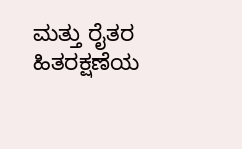ಮತ್ತು ರೈತರ ಹಿತರಕ್ಷಣೆಯ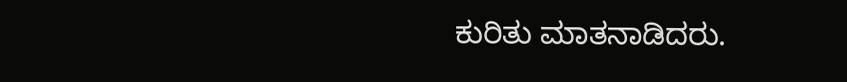ಕುರಿತು ಮಾತನಾಡಿದರು.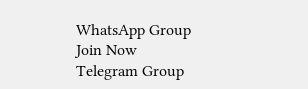WhatsApp Group Join Now
Telegram Group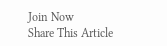Join Now
Share This Article